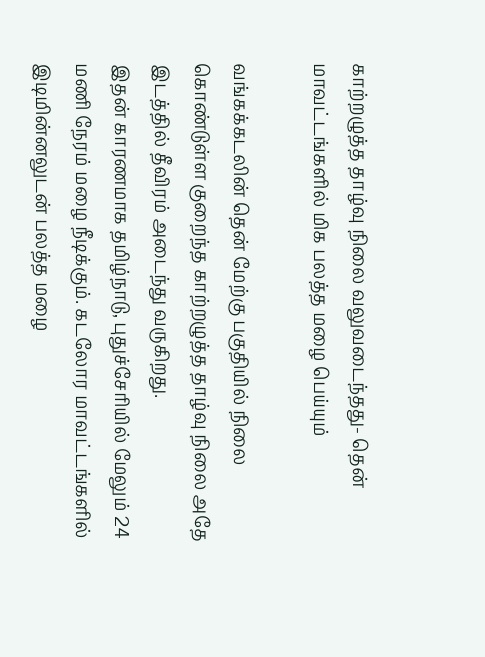காற்றழுத்த தாழ்வு நிலை வலுவடைந்தது- தென் மாவட்டங்களில் மிக பலத்த மழை பெய்யும்

வங்கக்கடலின் தென் மேற்கு பகுதியில் நிலை கொண்டுள்ள குறைந்த காற்றழுத்த தாழ்வு நிலை அதே இடத்தில் தீவிரம் அடைந்து வருகிறது.
இதன் காரணமாக தமிழ்நாடு, புதுச்சேரியில் மேலும் 24 மணி நேரம் மழை நீடிக்கும். கடலோர மாவட்டங்களில் இடிமின்னலுடன் பலத்த மழை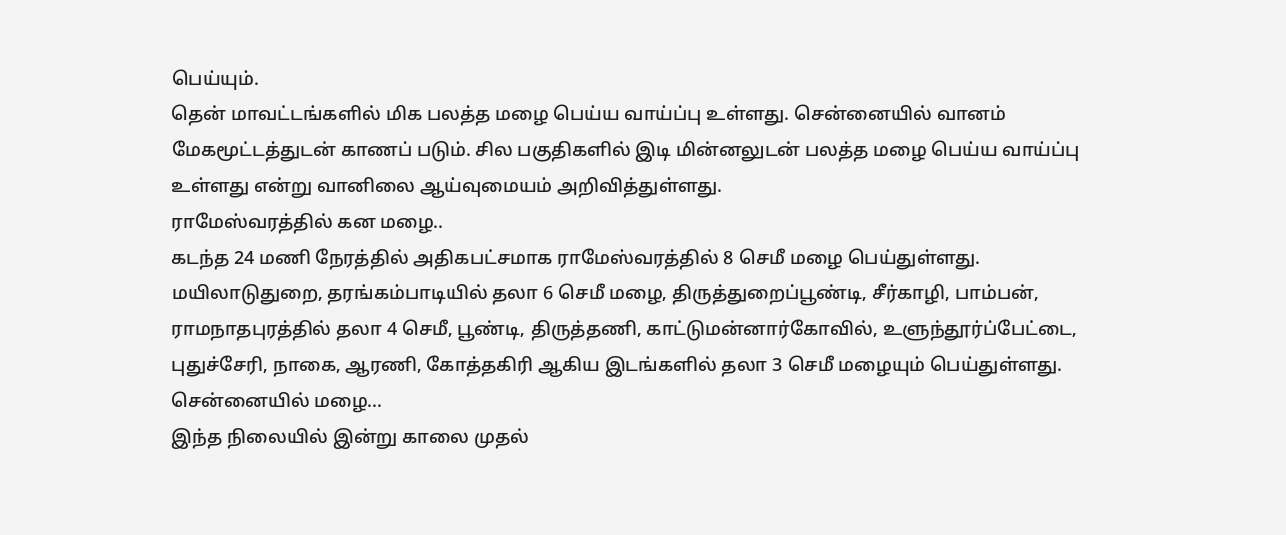பெய்யும்.
தென் மாவட்டங்களில் மிக பலத்த மழை பெய்ய வாய்ப்பு உள்ளது. சென்னையில் வானம் மேகமூட்டத்துடன் காணப் படும். சில பகுதிகளில் இடி மின்னலுடன் பலத்த மழை பெய்ய வாய்ப்பு உள்ளது என்று வானிலை ஆய்வுமையம் அறிவித்துள்ளது.
ராமேஸ்வரத்தில் கன மழை..
கடந்த 24 மணி நேரத்தில் அதிகபட்சமாக ராமேஸ்வரத்தில் 8 செமீ மழை பெய்துள்ளது.
மயிலாடுதுறை, தரங்கம்பாடியில் தலா 6 செமீ மழை, திருத்துறைப்பூண்டி, சீர்காழி, பாம்பன், ராமநாதபுரத்தில் தலா 4 செமீ, பூண்டி, திருத்தணி, காட்டுமன்னார்கோவில், உளுந்தூர்ப்பேட்டை, புதுச்சேரி, நாகை, ஆரணி, கோத்தகிரி ஆகிய இடங்களில் தலா 3 செமீ மழையும் பெய்துள்ளது.
சென்னையில் மழை...
இந்த நிலையில் இன்று காலை முதல்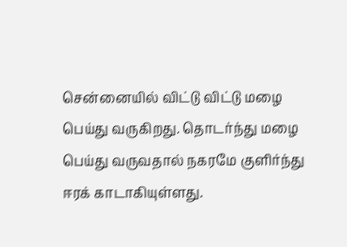சென்னையில் விட்டு விட்டு மழை பெய்து வருகிறது. தொடர்ந்து மழை பெய்து வருவதால் நகரமே குளிர்ந்து ஈரக் காடாகியுள்ளது.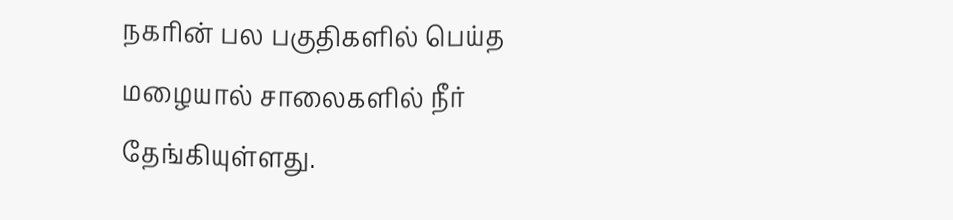நகரின் பல பகுதிகளில் பெய்த மழையால் சாலைகளில் நீர் தேங்கியுள்ளது.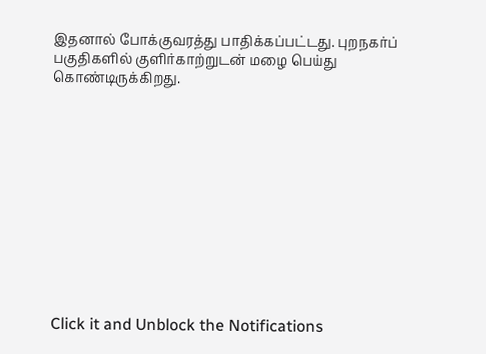இதனால் போக்குவரத்து பாதிக்கப்பட்டது. புறநகர்ப் பகுதிகளில் குளிர்காற்றுடன் மழை பெய்து கொண்டிருக்கிறது.












Click it and Unblock the Notifications